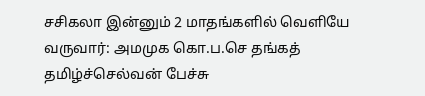சசிகலா இன்னும் 2 மாதங்களில் வெளியே வருவார்: அமமுக கொ.ப.செ தங்கத் தமிழ்ச்செல்வன் பேச்சு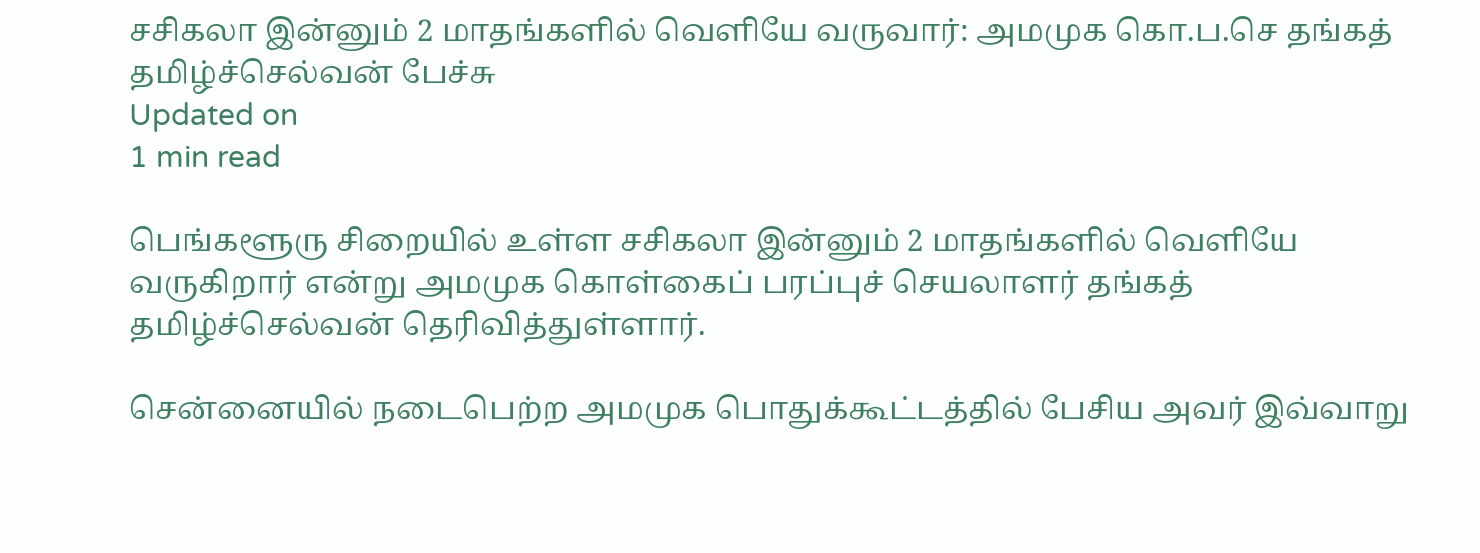சசிகலா இன்னும் 2 மாதங்களில் வெளியே வருவார்: அமமுக கொ.ப.செ தங்கத் தமிழ்ச்செல்வன் பேச்சு
Updated on
1 min read

பெங்களூரு சிறையில் உள்ள சசிகலா இன்னும் 2 மாதங்களில் வெளியே வருகிறார் என்று அமமுக கொள்கைப் பரப்புச் செயலாளர் தங்கத் தமிழ்ச்செல்வன் தெரிவித்துள்ளார்.

சென்னையில் நடைபெற்ற அமமுக பொதுக்கூட்டத்தில் பேசிய அவர் இவ்வாறு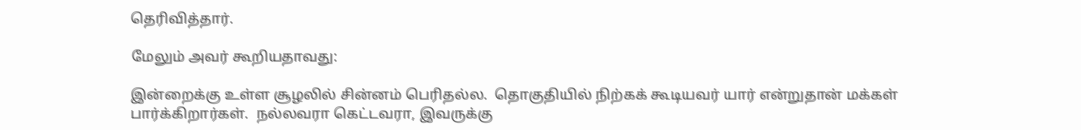தெரிவித்தார்.

மேலும் அவர் கூறியதாவது:

இன்றைக்கு உள்ள சூழலில் சின்னம் பெரிதல்ல.  தொகுதியில் நிற்கக் கூடியவர் யார் என்றுதான் மக்கள் பார்க்கிறார்கள்.  நல்லவரா கெட்டவரா, இவருக்கு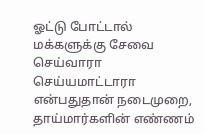ஓட்டு போட்டால் மக்களுக்கு சேவை செய்வாரா செய்யமாட்டாரா என்பதுதான் நடைமுறை, தாய்மார்களின் எண்ணம்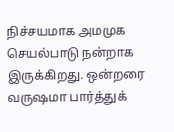நிச்சயமாக அமமுக செயல்பாடு நன்றாக இருக்கிறது. ஒன்றரை வருஷமா பார்த்துக்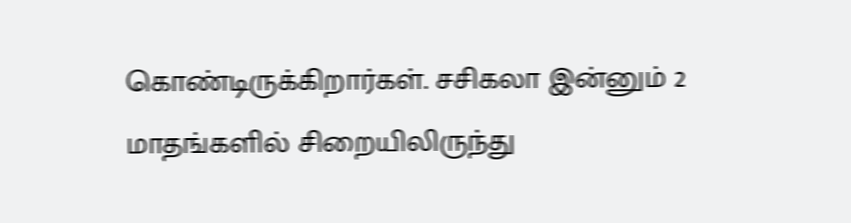கொண்டிருக்கிறார்கள். சசிகலா இன்னும் 2 மாதங்களில் சிறையிலிருந்து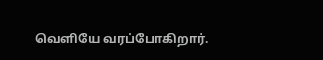வெளியே வரப்போகிறார்.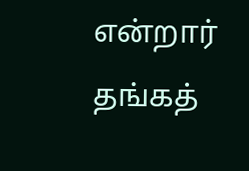என்றார் தங்கத்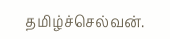தமிழ்ச்செல்வன்.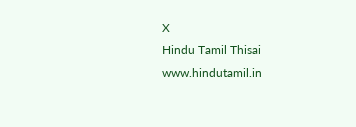X
Hindu Tamil Thisai
www.hindutamil.in